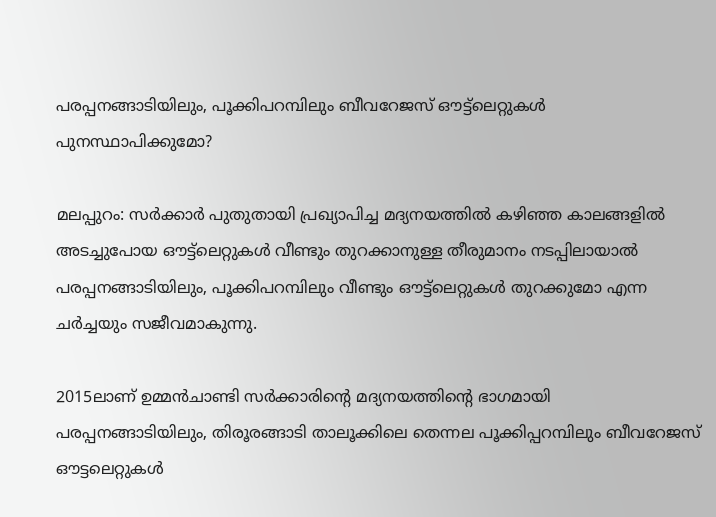പരപ്പനങ്ങാടിയിലും, പൂക്കിപറമ്പിലും ബീവറേജസ് ഔട്ട്‌ലെറ്റുകള്‍ പുനസ്ഥാപിക്കുമോ?

മലപ്പുറം: സര്‍ക്കാര്‍ പുതുതായി പ്രഖ്യാപിച്ച മദ്യനയത്തില്‍ കഴിഞ്ഞ കാലങ്ങളില്‍
അടച്ചുപോയ ഔട്ട്‌ലെറ്റുകള്‍ വീണ്ടും തുറക്കാനുള്ള തീരുമാനം നടപ്പിലായാല്‍ പരപ്പനങ്ങാടിയിലും, പൂക്കിപറമ്പിലും വീണ്ടും ഔട്ട്‌ലെറ്റുകള്‍ തുറക്കുമോ എന്ന ചര്‍ച്ചയും സജീവമാകുന്നു.

2015ലാണ് ഉമ്മന്‍ചാണ്ടി സര്‍ക്കാരിന്റെ മദ്യനയത്തിന്റെ ഭാഗമായി പരപ്പനങ്ങാടിയിലും, തിരൂരങ്ങാടി താലൂക്കിലെ തെന്നല പൂക്കിപ്പറമ്പിലും ബീവറേജസ് ഔട്ടലെറ്റുകള്‍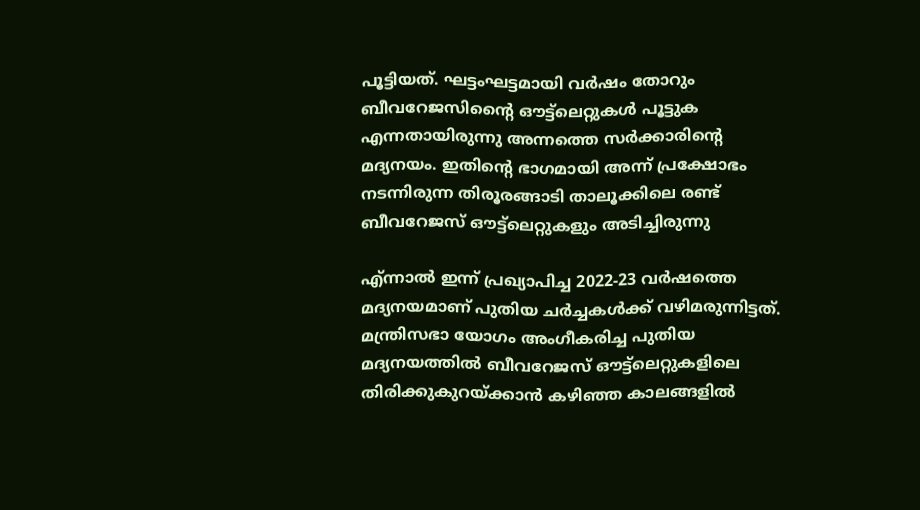പൂട്ടിയത്. ഘട്ടംഘട്ടമായി വര്‍ഷം തോറും ബീവറേജസിന്റൈ ഔട്ട്‌ലെറ്റുകള്‍ പൂട്ടുക എന്നതായിരുന്നു അന്നത്തെ സര്‍ക്കാരിന്റെ മദ്യനയം. ഇതിന്റെ ഭാഗമായി അന്ന് പ്രക്ഷോഭം നടന്നിരുന്ന തിരൂരങ്ങാടി താലൂക്കിലെ രണ്ട് ബീവറേജസ് ഔട്ട്‌ലെറ്റുകളും അടിച്ചിരുന്നു

എ്ന്നാല്‍ ഇന്ന് പ്രഖ്യാപിച്ച 2022-23 വര്‍ഷത്തെ മദ്യനയമാണ് പുതിയ ചര്‍ച്ചകള്‍ക്ക് വഴിമരുന്നിട്ടത്. മന്ത്രിസഭാ യോഗം അംഗീകരിച്ച പുതിയ മദ്യനയത്തില്‍ ബീവറേജസ് ഔട്ട്‌ലെറ്റുകളിലെ തിരിക്കുകുറയ്ക്കാന്‍ കഴിഞ്ഞ കാലങ്ങളില്‍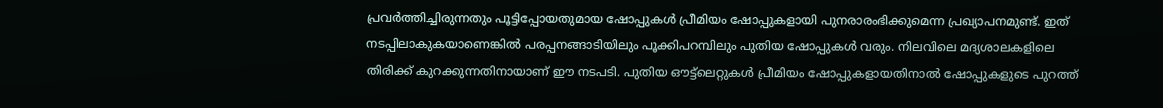പ്രവര്‍ത്തിച്ചിരുന്നതും പൂട്ടിപ്പോയതുമായ ഷോപ്പുകള്‍ പ്രീമിയം ഷോപ്പുകളായി പുനരാരംഭിക്കുമെന്ന പ്രഖ്യാപനമുണ്ട്. ഇത് നടപ്പിലാകുകയാണെങ്കില്‍ പരപ്പനങ്ങാടിയിലും പൂക്കിപറമ്പിലും പുതിയ ഷോപ്പുകള്‍ വരും. നിലവിലെ മദ്യശാലകളിലെ തിരിക്ക് കുറക്കുന്നതിനായാണ് ഈ നടപടി. പുതിയ ഔട്ട്‌ലെറ്റുകള്‍ പ്രീമിയം ഷോപ്പുകളായതിനാല്‍ ഷോപ്പുകളുടെ പുറത്ത്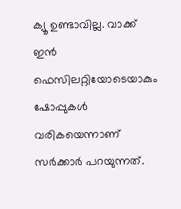ക്യൂ ഉണ്ടാവില്ല. വാക്ക് ഇന്‍ ഫെസിലറ്റിയോടെയാകും ഷോപ്പുകള്‍ വരികയെന്നാണ് സര്‍ക്കാര്‍ പറയുന്നത്.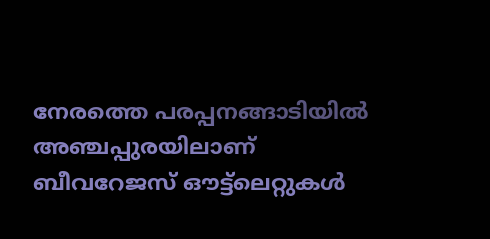നേരത്തെ പരപ്പനങ്ങാടിയില്‍ അഞ്ചപ്പുരയിലാണ് ബീവറേജസ് ഔട്ട്‌ലെറ്റുകള്‍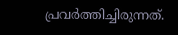പ്രവര്‍ത്തിച്ചിരുന്നത്.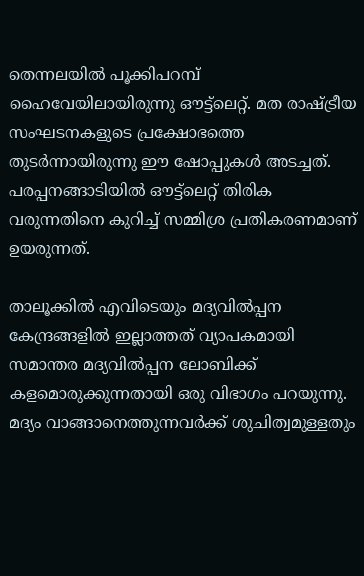തെന്നലയില്‍ പൂക്കിപറമ്പ് ഹൈവേയിലായിരുന്നു ഔട്ട്‌ലെറ്റ്. മത രാഷ്ട്രീയ സംഘടനകളുടെ പ്രക്ഷോഭത്തെ തുടര്‍ന്നായിരുന്നു ഈ ഷോപ്പുകള്‍ അടച്ചത്.
പരപ്പനങ്ങാടിയില്‍ ഔട്ട്‌ലെറ്റ് തിരിക വരുന്നതിനെ കുറിച്ച് സമ്മിശ്ര പ്രതികരണമാണ് ഉയരുന്നത്.

താലൂക്കില്‍ എവിടെയും മദ്യവില്‍പ്പന കേന്ദ്രങ്ങളില്‍ ഇല്ലാത്തത് വ്യാപകമായി സമാന്തര മദ്യവില്‍പ്പന ലോബിക്ക് കളമൊരുക്കുന്നതായി ഒരു വിഭാഗം പറയുന്നു. മദ്യം വാങ്ങാനെത്തുന്നവര്‍ക്ക് ശുചിത്വമുള്ളതും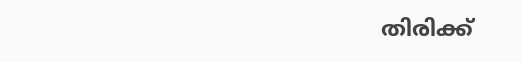തിരിക്ക്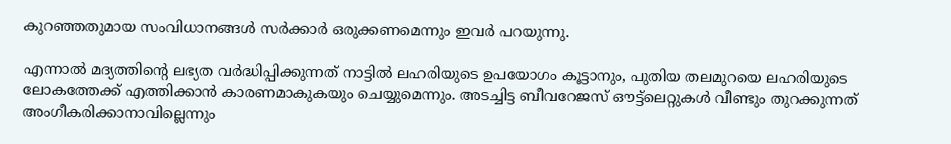കുറഞ്ഞതുമായ സംവിധാനങ്ങള്‍ സര്‍ക്കാര്‍ ഒരുക്കണമെന്നും ഇവര്‍ പറയുന്നു.

എന്നാല്‍ മദ്യത്തിന്റെ ലഭ്യത വര്‍ദ്ധിപ്പിക്കുന്നത് നാട്ടില്‍ ലഹരിയുടെ ഉപയോഗം കൂട്ടാനും, പുതിയ തലമുറയെ ലഹരിയുടെ ലോകത്തേക്ക് എത്തിക്കാന്‍ കാരണമാകുകയും ചെയ്യുമെന്നും. അടച്ചിട്ട ബീവറേജസ് ഔട്ട്‌ലെറ്റുകള്‍ വീണ്ടും തുറക്കുന്നത് അംഗീകരിക്കാനാവില്ലെന്നും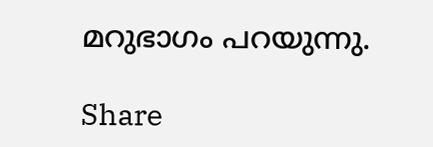മറുഭാഗം പറയുന്നു.

Share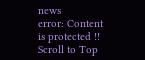news
error: Content is protected !!
Scroll to Top